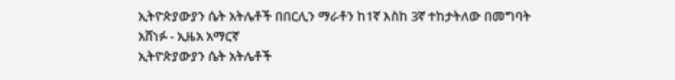ኢትዮጵያውያን ሴት አትሌቶች በበርሊን ማራቶን ከ1ኛ እስከ 3ኛ ተከታትለው በመግባት አሸነፉ - ኢዜአ አማርኛ
ኢትዮጵያውያን ሴት አትሌቶች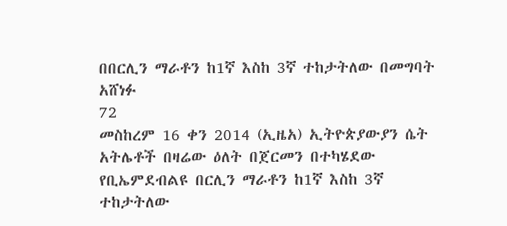በበርሊን ማራቶን ከ1ኛ እስከ 3ኛ ተከታትለው በመግባት አሸነፉ
72
መስከረም 16 ቀን 2014 (ኢዜአ) ኢትዮጵያውያን ሴት አትሌቶች በዛሬው ዕለት በጀርመን በተካሄደው የቢኤምደብልዩ በርሊን ማራቶን ከ1ኛ እስከ 3ኛ ተከታትለው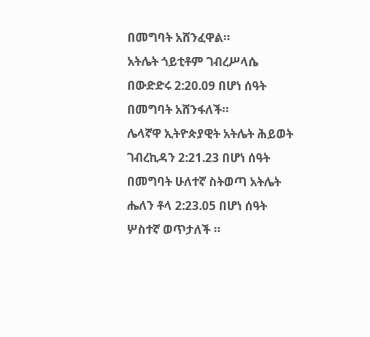በመግባት አሸንፈዋል።
አትሌት ጎይቲቶም ገብረሥላሴ በውድድሩ 2:20.09 በሆነ ሰዓት በመግባት አሸንፋለች።
ሌላኛዋ ኢትዮጵያዊት አትሌት ሕይወት ገብረኪዳን 2:21.23 በሆነ ሰዓት በመግባት ሁለተኛ ስትወጣ አትሌት ሔለን ቶላ 2:23.05 በሆነ ሰዓት ሦስተኛ ወጥታለች ።